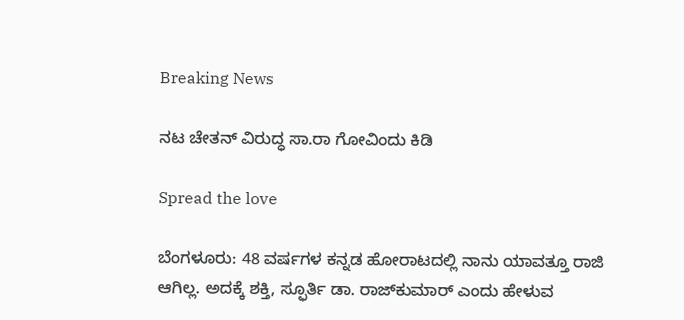Breaking News

ನಟ ಚೇತನ್ ವಿರುದ್ಧ ಸಾ.ರಾ ಗೋವಿಂದು ಕಿಡಿ

Spread the love

ಬೆಂಗಳೂರು: 48 ವರ್ಷಗಳ ಕನ್ನಡ ಹೋರಾಟದಲ್ಲಿ ನಾನು ಯಾವತ್ತೂ ರಾಜಿ ಆಗಿಲ್ಲ. ಅದಕ್ಕೆ ಶಕ್ತಿ, ಸ್ಫೂರ್ತಿ ಡಾ. ರಾಜ್‌ಕುಮಾರ್ ಎಂದು ಹೇಳುವ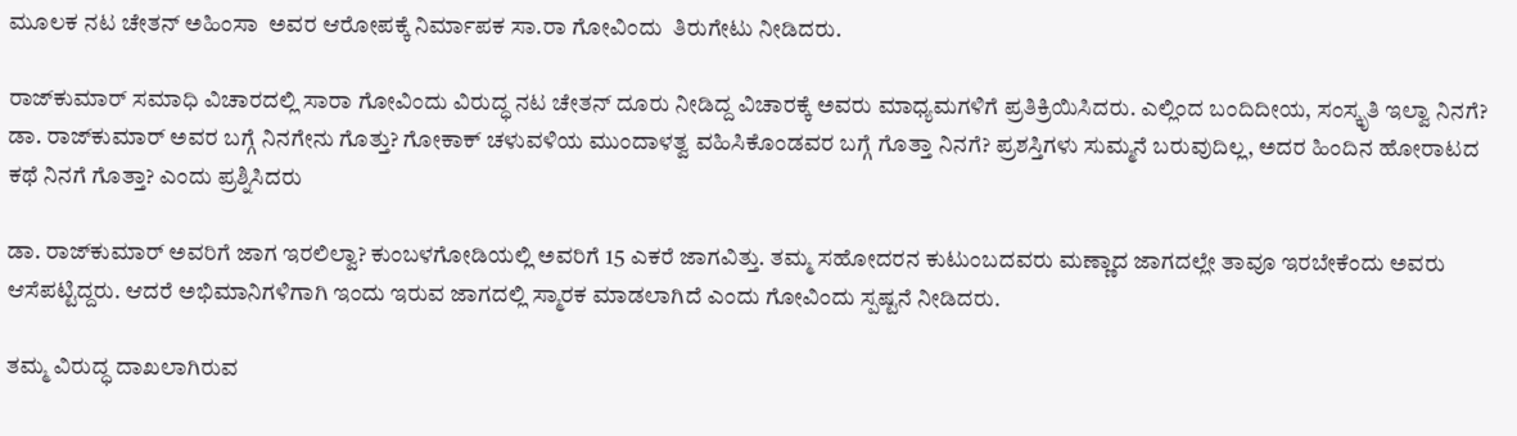ಮೂಲಕ ನಟ ಚೇತನ್ ಅಹಿಂಸಾ  ಅವರ ಆರೋಪಕ್ಕೆ ನಿರ್ಮಾಪಕ ಸಾ.ರಾ ಗೋವಿಂದು  ತಿರುಗೇಟು ನೀಡಿದರು.

ರಾಜ್‌ಕುಮಾರ್ ಸಮಾಧಿ ವಿಚಾರದಲ್ಲಿ ಸಾರಾ ಗೋವಿಂದು ವಿರುದ್ಧ ನಟ ಚೇತನ್ ದೂರು ನೀಡಿದ್ದ ವಿಚಾರಕ್ಕೆ ಅವರು ಮಾಧ್ಯಮಗಳಿಗೆ ಪ್ರತಿಕ್ರಿಯಿಸಿದರು. ಎಲ್ಲಿಂದ ಬಂದಿದೀಯ, ಸಂಸ್ಕೃತಿ ಇಲ್ವಾ ನಿನಗೆ? ಡಾ. ರಾಜ್‌ಕುಮಾರ್ ಅವರ ಬಗ್ಗೆ ನಿನಗೇನು ಗೊತ್ತು? ಗೋಕಾಕ್ ಚಳುವಳಿಯ ಮುಂದಾಳತ್ವ ವಹಿಸಿಕೊಂಡವರ ಬಗ್ಗೆ ಗೊತ್ತಾ ನಿನಗೆ? ಪ್ರಶಸ್ತಿಗಳು ಸುಮ್ಮನೆ ಬರುವುದಿಲ್ಲ, ಅದರ ಹಿಂದಿನ ಹೋರಾಟದ ಕಥೆ ನಿನಗೆ ಗೊತ್ತಾ? ಎಂದು ಪ್ರಶ್ನಿಸಿದರು

ಡಾ. ರಾಜ್‌ಕುಮಾರ್ ಅವರಿಗೆ ಜಾಗ ಇರಲಿಲ್ವಾ? ಕುಂಬಳಗೋಡಿಯಲ್ಲಿ ಅವರಿಗೆ 15 ಎಕರೆ ಜಾಗವಿತ್ತು. ತಮ್ಮ ಸಹೋದರನ ಕುಟುಂಬದವರು ಮಣ್ಣಾದ ಜಾಗದಲ್ಲೇ ತಾವೂ ಇರಬೇಕೆಂದು ಅವರು ಆಸೆಪಟ್ಟಿದ್ದರು. ಆದರೆ ಅಭಿಮಾನಿಗಳಿಗಾಗಿ ಇಂದು ಇರುವ ಜಾಗದಲ್ಲಿ ಸ್ಮಾರಕ ಮಾಡಲಾಗಿದೆ ಎಂದು ಗೋವಿಂದು ಸ್ಪಷ್ಟನೆ ನೀಡಿದರು.

ತಮ್ಮ ವಿರುದ್ಧ ದಾಖಲಾಗಿರುವ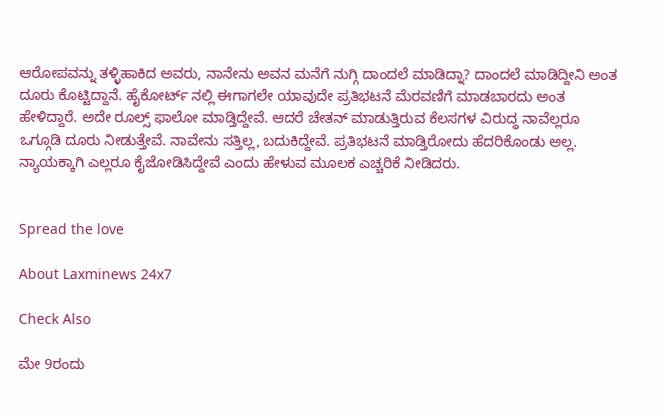ಆರೋಪವನ್ನು ತಳ್ಳಿಹಾಕಿದ ಅವರು, ನಾನೇನು ಅವನ ಮನೆಗೆ ನುಗ್ಗಿ ದಾಂದಲೆ ಮಾಡಿದ್ನಾ? ದಾಂದಲೆ ಮಾಡಿದ್ದೀನಿ ಅಂತ ದೂರು ಕೊಟ್ಟಿದ್ದಾನೆ. ಹೈಕೋರ್ಟ್ ನಲ್ಲಿ ಈಗಾಗಲೇ ಯಾವುದೇ ಪ್ರತಿಭಟನೆ ಮೆರವಣಿಗೆ ಮಾಡಬಾರದು ಅಂತ ಹೇಳಿದ್ದಾರೆ. ಅದೇ ರೂಲ್ಸ್ ಫಾಲೋ ಮಾಡ್ತಿದ್ದೇವೆ. ಆದರೆ ಚೇತನ್ ಮಾಡುತ್ತಿರುವ ಕೆಲಸಗಳ ವಿರುದ್ಧ ನಾವೆಲ್ಲರೂ ಒಗ್ಗೂಡಿ ದೂರು ನೀಡುತ್ತೇವೆ. ನಾವೇನು ಸತ್ತಿಲ್ಲ, ಬದುಕಿದ್ದೇವೆ. ಪ್ರತಿಭಟನೆ ಮಾಡ್ತಿರೋದು ಹೆದರಿಕೊಂಡು ಅಲ್ಲ. ನ್ಯಾಯಕ್ಕಾಗಿ ಎಲ್ಲರೂ ಕೈಜೋಡಿಸಿದ್ದೇವೆ ಎಂದು ಹೇಳುವ ಮೂಲಕ ಎಚ್ಚರಿಕೆ ನೀಡಿದರು.


Spread the love

About Laxminews 24x7

Check Also

ಮೇ 9ರಂದು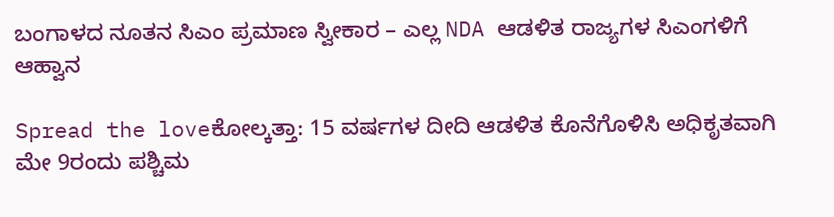ಬಂಗಾಳದ ನೂತನ ಸಿಎಂ ಪ್ರಮಾಣ ಸ್ವೀಕಾರ – ಎಲ್ಲ NDA ಆಡಳಿತ ರಾಜ್ಯಗಳ ಸಿಎಂಗಳಿಗೆ ಆಹ್ವಾನ

Spread the loveಕೋಲ್ಕತ್ತಾ: 15 ವರ್ಷಗಳ ದೀದಿ ಆಡಳಿತ ಕೊನೆಗೊಳಿಸಿ ಅಧಿಕೃತವಾಗಿ ಮೇ 9ರಂದು ಪಶ್ಚಿಮ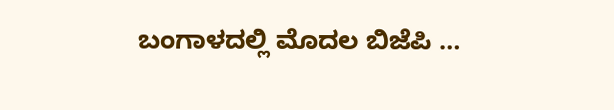ಬಂಗಾಳದಲ್ಲಿ ಮೊದಲ ಬಿಜೆಪಿ …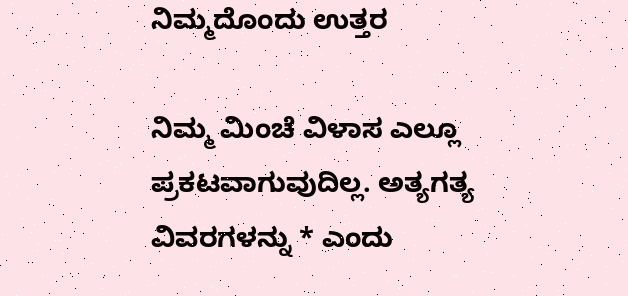ನಿಮ್ಮದೊಂದು ಉತ್ತರ

ನಿಮ್ಮ ಮಿಂಚೆ ವಿಳಾಸ ಎಲ್ಲೂ ಪ್ರಕಟವಾಗುವುದಿಲ್ಲ. ಅತ್ಯಗತ್ಯ ವಿವರಗಳನ್ನು * ಎಂದು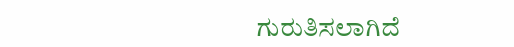ಗುರುತಿಸಲಾಗಿದೆ